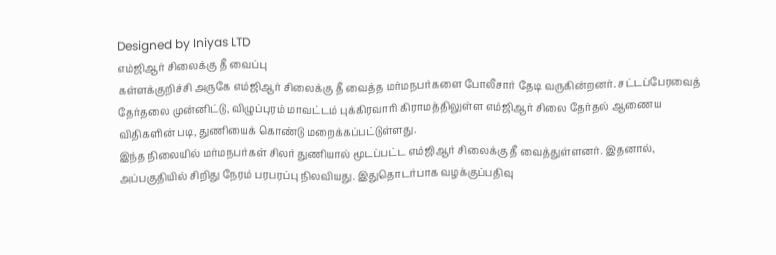Designed by Iniyas LTD
எம்ஜிஆர் சிலைக்கு தீ வைப்பு
கள்ளக்குறிச்சி அருகே எம்ஜிஆர் சிலைக்கு தீ வைத்த மர்மநபர்களை போலீசார் தேடி வருகின்றனர். சட்டப்பேரவைத் தேர்தலை முன்னிட்டு, விழுப்புரம் மாவட்டம் புக்கிரவாரி கிராமத்திலுள்ள எம்ஜிஆர் சிலை தேர்தல் ஆணைய விதிகளின் படி, துணியைக் கொண்டு மறைக்கப்பட்டுள்ளது.
இந்த நிலையில் மர்மநபர்கள் சிலர் துணியால் மூடப்பட்ட எம்ஜிஆர் சிலைக்கு தீ வைத்துள்ளனர். இதனால், அப்பகுதியில் சிறிது நேரம் பரபரப்பு நிலவியது. இதுதொடர்பாக வழக்குப்பதிவு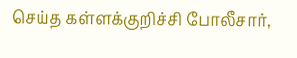செய்த கள்ளக்குறிச்சி போலீசார்,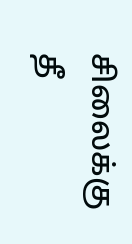சிலைக்கு தீ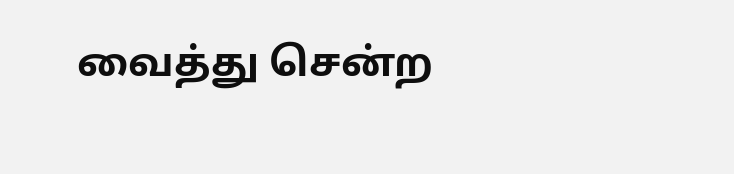வைத்து சென்ற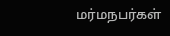மர்மநபர்கள்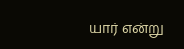யார் என்று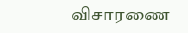விசாரணை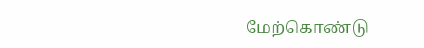மேற்கொண்டு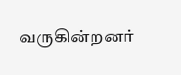வருகின்றனர்